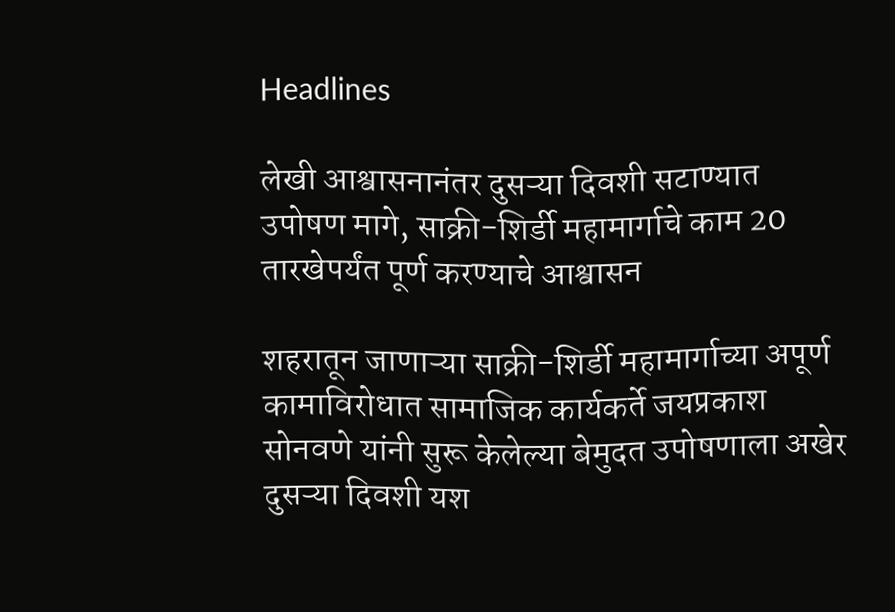Headlines

लेखी आश्वासनानंतर दुसऱ्या दिवशी सटाण्यात उपोषण मागे, साक्री-शिर्डी महामार्गाचे काम 20 तारखेपर्यंत पूर्ण करण्याचे आश्वासन

शहरातून जाणाऱ्या साक्री-शिर्डी महामार्गाच्या अपूर्ण कामाविरोधात सामाजिक कार्यकर्ते जयप्रकाश सोनवणे यांनी सुरू केलेल्या बेमुदत उपोषणाला अखेर दुसऱ्या दिवशी यश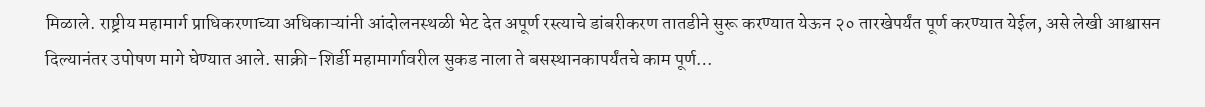मिळाले. राष्ट्रीय महामार्ग प्राधिकरणाच्या अधिकाऱ्यांनी आंदोलनस्थळी भेट देत अपूर्ण रस्त्याचे डांबरीकरण तातडीने सुरू करण्यात येऊन २० तारखेपर्यंत पूर्ण करण्यात येईल, असे लेखी आश्वासन दिल्यानंतर उपोषण मागे घेण्यात आले. साक्री-शिर्डी महामार्गावरील सुकड नाला ते बसस्थानकापर्यंतचे काम पूर्ण…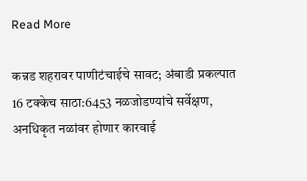Read More

कन्नड शहरावर पाणीटंचाईचे सावट; अंबाडी प्रकल्पात 16 टक्केच साठा:6453 नळजोडण्यांचे सर्वेक्षण, अनधिकृत नळांवर होणार कारवाई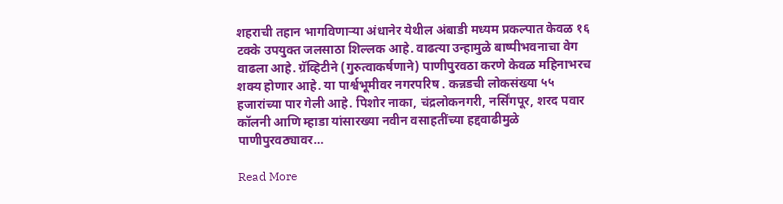शहराची तहान भागविणाऱ्या अंधानेर येथील अंबाडी मध्यम प्रकल्पात केवळ १६ टक्के उपयुक्त जलसाठा शिल्लक आहे. वाढत्या उन्हामुळे बाष्पीभवनाचा वेग वाढला आहे. ग्रॅव्हिटीने (गुरुत्वाकर्षणाने) पाणीपुरवठा करणे केवळ महिनाभरच शक्य होणार आहे. या पार्श्वभूमीवर नगरपरिष . कन्नडची लोकसंख्या ५५ हजारांच्या पार गेली आहे. पिशोर नाका, चंद्रलोकनगरी, नर्सिंगपूर, शरद पवार कॉलनी आणि म्हाडा यांसारख्या नवीन वसाहतींच्या हद्दवाढीमुळे पाणीपुरवठ्यावर…

Read More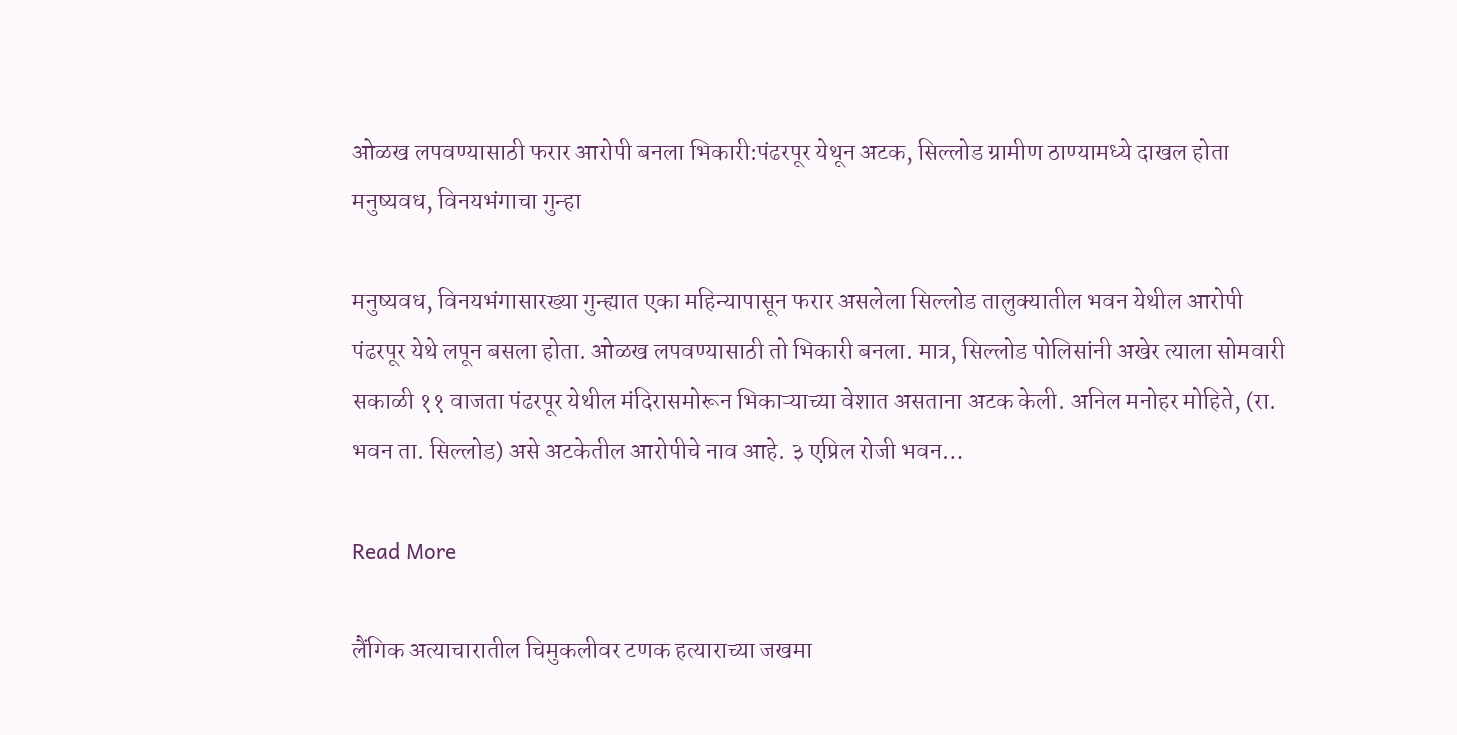ओळख लपवण्यासाठी फरार आरोपी बनला भिकारी:पंढरपूर येथून अटक, सिल्लोड ग्रामीण ठाण्यामध्ये दाखल होता मनुष्यवध, विनयभंगाचा गुन्हा

मनुष्यवध, विनयभंगासारख्या गुन्ह्यात एका महिन्यापासून फरार असलेला सिल्लोड तालुक्यातील भवन येथील आरोपी पंढरपूर येथे लपून बसला होता. ओळख लपवण्यासाठी तो भिकारी बनला. मात्र, सिल्लोड पोलिसांनी अखेर त्याला सोमवारी सकाळी ११ वाजता पंढरपूर येथील मंदिरासमोरून भिकाऱ्याच्या वेशात असताना अटक केली. अनिल मनोहर मोहिते, (रा. भवन ता. सिल्लोड) असे अटकेतील आरोपीचे नाव आहे. ३ एप्रिल रोजी भवन…

Read More

लैंगिक अत्याचारातील चिमुकलीवर टणक हत्याराच्या जखमा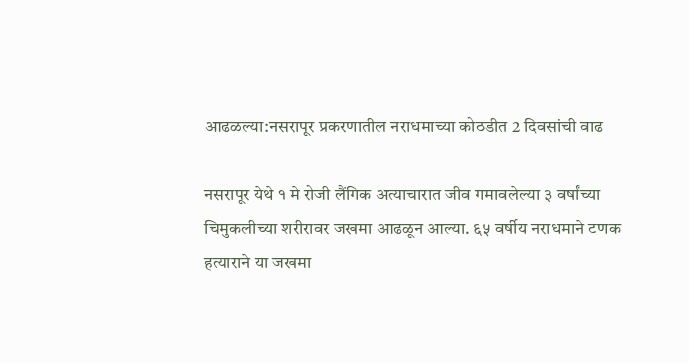आढळल्या:नसरापूर प्रकरणातील नराधमाच्या कोठडीत 2 दिवसांची वाढ

नसरापूर येथे १ मे रोजी लैंगिक अत्याचारात जीव गमावलेल्या ३ वर्षांच्या चिमुकलीच्या शरीरावर जखमा आढळून आल्या. ६५ वर्षीय नराधमाने टणक हत्याराने या जखमा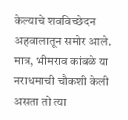केल्याचे शवविच्छेदन अहवालातून समोर आले. मात्र, भीमराव कांबळे या नराधमाची चौकशी केली असता तो त्या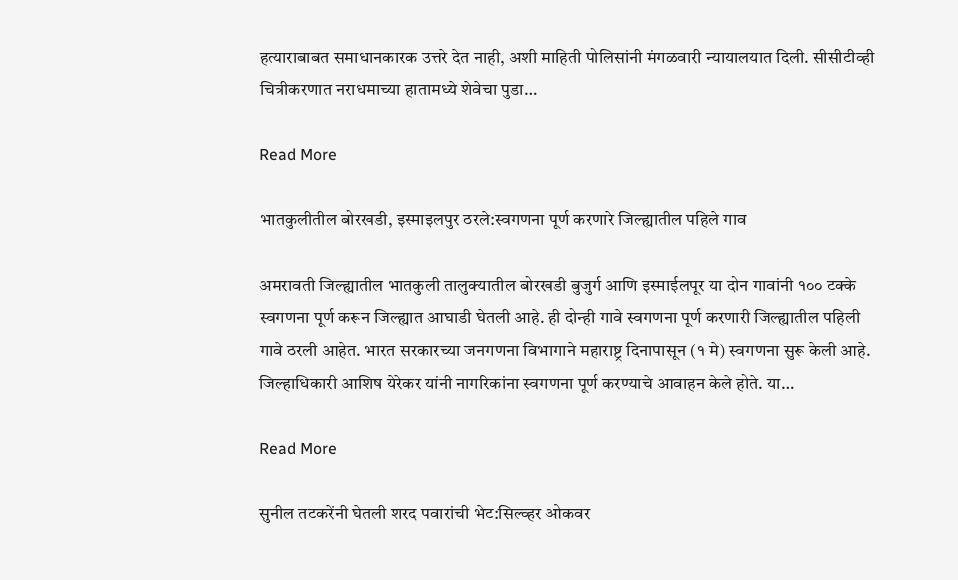हत्याराबाबत समाधानकारक उत्तरे देत नाही, अशी माहिती पोलिसांनी मंगळवारी न्यायालयात दिली. सीसीटीव्ही चित्रीकरणात नराधमाच्या हातामध्ये शेवेचा पुडा…

Read More

भातकुलीतील बोरखडी, इस्माइलपुर ठरले:स्वगणना पूर्ण करणारे जिल्ह्यातील पहिले गाव

अमरावती जिल्ह्यातील भातकुली तालुक्यातील बोरखडी बुजुर्ग आणि इस्माईलपूर या दोन गावांनी १०० टक्के स्वगणना पूर्ण करून जिल्ह्यात आघाडी घेतली आहे. ही दोन्ही गावे स्वगणना पूर्ण करणारी जिल्ह्यातील पहिली गावे ठरली आहेत. भारत सरकारच्या जनगणना विभागाने महाराष्ट्र दिनापासून (१ मे) स्वगणना सुरू केली आहे. जिल्हाधिकारी आशिष येरेकर यांनी नागरिकांना स्वगणना पूर्ण करण्याचे आवाहन केले होते. या…

Read More

सुनील तटकरेंनी घेतली शरद पवारांची भेट:सिल्व्हर ओकवर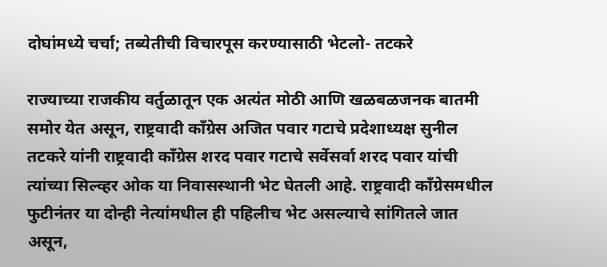दोघांमध्ये चर्चा; तब्येतीची विचारपूस करण्यासाठी भेटलो- तटकरे

राज्याच्या राजकीय वर्तुळातून एक अत्यंत मोठी आणि खळबळजनक बातमी समोर येत असून, राष्ट्रवादी काँग्रेस अजित पवार गटाचे प्रदेशाध्यक्ष सुनील तटकरे यांनी राष्ट्रवादी कॉंग्रेस शरद पवार गटाचे सर्वेसर्वा शरद पवार यांची त्यांच्या सिल्व्हर ओक या निवासस्थानी भेट घेतली आहे. राष्ट्रवादी काँग्रेसमधील फुटीनंतर या दोन्ही नेत्यांमधील ही पहिलीच भेट असल्याचे सांगितले जात असून,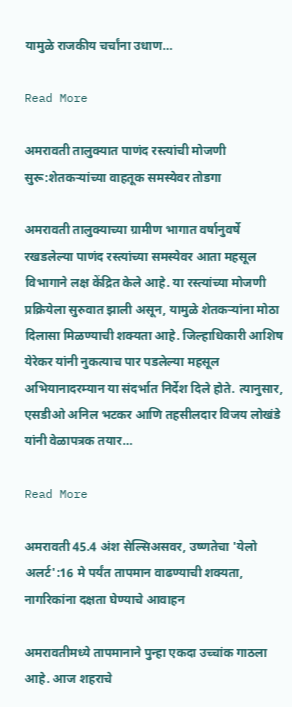यामुळे राजकीय चर्चांना उधाण…

Read More

अमरावती तालुक्यात पाणंद रस्त्यांची मोजणी सुरू:शेतकऱ्यांच्या वाहतूक समस्येवर तोडगा

अमरावती तालुक्याच्या ग्रामीण भागात वर्षानुवर्षे रखडलेल्या पाणंद रस्त्यांच्या समस्येवर आता महसूल विभागाने लक्ष केंद्रित केले आहे. या रस्त्यांच्या मोजणी प्रक्रियेला सुरुवात झाली असून, यामुळे शेतकऱ्यांना मोठा दिलासा मिळण्याची शक्यता आहे. जिल्हाधिकारी आशिष येरेकर यांनी नुकत्याच पार पडलेल्या महसूल अभियानादरम्यान या संदर्भात निर्देश दिले होते. त्यानुसार, एसडीओ अनिल भटकर आणि तहसीलदार विजय लोखंडे यांनी वेळापत्रक तयार…

Read More

अमरावती 45.4 अंश सेल्सिअसवर, उष्णतेचा 'येलो अलर्ट':16 मे पर्यंत तापमान वाढण्याची शक्यता, नागरिकांना दक्षता घेण्याचे आवाहन

अमरावतीमध्ये तापमानाने पुन्हा एकदा उच्चांक गाठला आहे. आज शहराचे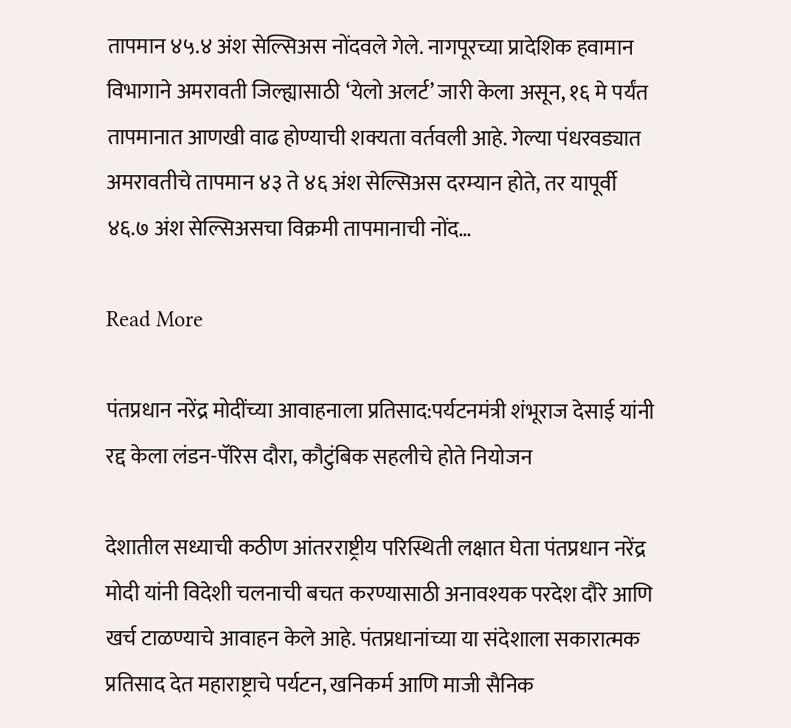तापमान ४५.४ अंश सेल्सिअस नोंदवले गेले. नागपूरच्या प्रादेशिक हवामान विभागाने अमरावती जिल्ह्यासाठी ‘येलो अलर्ट’ जारी केला असून, १६ मे पर्यंत तापमानात आणखी वाढ होण्याची शक्यता वर्तवली आहे. गेल्या पंधरवड्यात अमरावतीचे तापमान ४३ ते ४६ अंश सेल्सिअस दरम्यान होते, तर यापूर्वी ४६.७ अंश सेल्सिअसचा विक्रमी तापमानाची नोंद…

Read More

पंतप्रधान नरेंद्र मोदींच्या आवाहनाला प्रतिसाद:पर्यटनमंत्री शंभूराज देसाई यांनी रद्द केला लंडन-पॅरिस दौरा, कौटुंबिक सहलीचे होते नियोजन

देशातील सध्याची कठीण आंतरराष्ट्रीय परिस्थिती लक्षात घेता पंतप्रधान नरेंद्र मोदी यांनी विदेशी चलनाची बचत करण्यासाठी अनावश्यक परदेश दौरे आणि खर्च टाळण्याचे आवाहन केले आहे. पंतप्रधानांच्या या संदेशाला सकारात्मक प्रतिसाद देत महाराष्ट्राचे पर्यटन, खनिकर्म आणि माजी सैनिक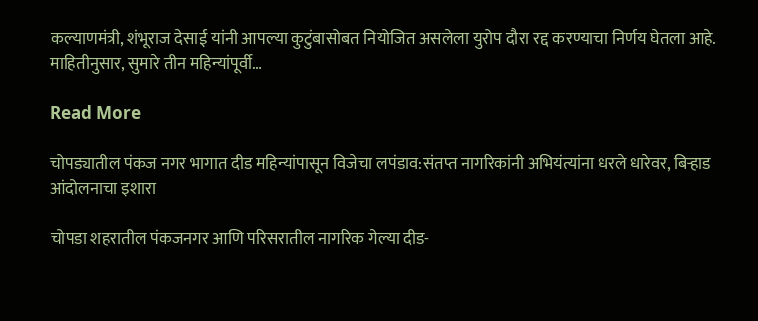कल्याणमंत्री, शंभूराज देसाई यांनी आपल्या कुटुंबासोबत नियोजित असलेला युरोप दौरा रद्द करण्याचा निर्णय घेतला आहे. माहितीनुसार, सुमारे तीन महिन्यांपूर्वी…

Read More

चोपड्यातील पंकज नगर भागात दीड महिन्यांपासून विजेचा लपंडाव:संतप्त नागरिकांनी अभियंत्यांना धरले धारेवर, बिऱ्हाड आंदोलनाचा इशारा

चोपडा शहरातील पंकजनगर आणि परिसरातील नागरिक गेल्या दीड-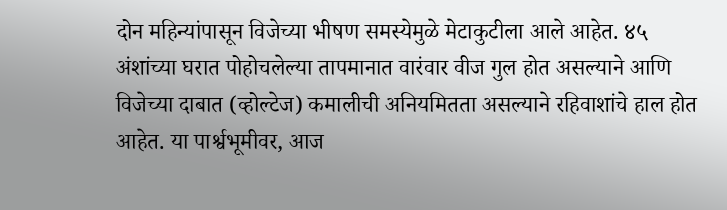दोन महिन्यांपासून विजेच्या भीषण समस्येमुळे मेटाकुटीला आले आहेत. ४५ अंशांच्या घरात पोहोचलेल्या तापमानात वारंवार वीज गुल होत असल्याने आणि विजेच्या दाबात (व्होल्टेज) कमालीची अनियमितता असल्याने रहिवाशांचे हाल होत आहेत. या पार्श्वभूमीवर, आज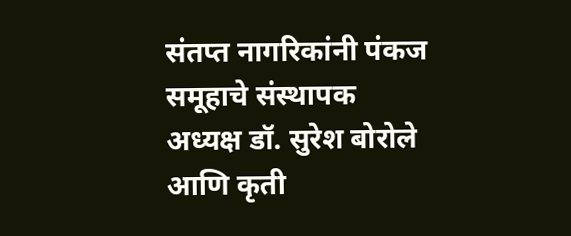संतप्त नागरिकांनी पंकज समूहाचे संस्थापक अध्यक्ष डॉ. सुरेश बोरोले आणि कृती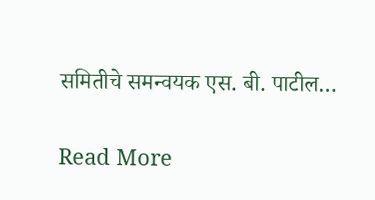समितीचे समन्वयक एस. बी. पाटील…

Read More